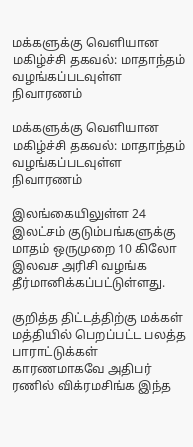மக்களுக்கு வெளியான மகிழ்ச்சி தகவல்: மாதாந்தம் வழங்கப்படவுள்ள நிவாரணம்

மக்களுக்கு வெளியான மகிழ்ச்சி தகவல்: மாதாந்தம் வழங்கப்படவுள்ள நிவாரணம்

இலங்கையிலுள்ள 24 இலட்சம் குடும்பங்களுக்கு மாதம் ஒருமுறை 10 கிலோ இலவச அரிசி வழங்க தீர்மானிக்கப்பட்டுள்ளது.

குறித்த திட்டத்திற்கு மக்கள் மத்தியில் பெறப்பட்ட பலத்த பாராட்டுக்கள் காரணமாகவே அதிபர் ரணில் விக்ரமசிங்க இந்த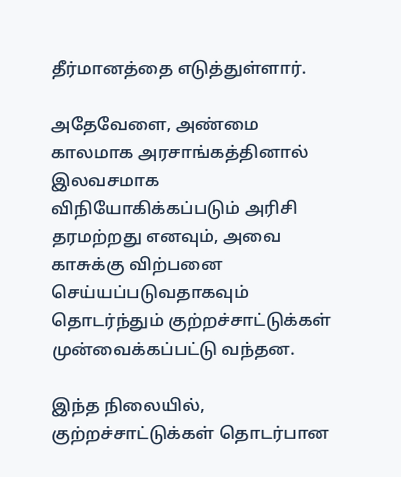தீர்மானத்தை எடுத்துள்ளார்.

அதேவேளை, அண்மை காலமாக அரசாங்கத்தினால் இலவசமாக விநியோகிக்கப்படும் அரிசி தரமற்றது எனவும், அவை காசுக்கு விற்பனை செய்யப்படுவதாகவும் தொடர்ந்தும் குற்றச்சாட்டுக்கள் முன்வைக்கப்பட்டு வந்தன.

இந்த நிலையில், குற்றச்சாட்டுக்கள் தொடர்பான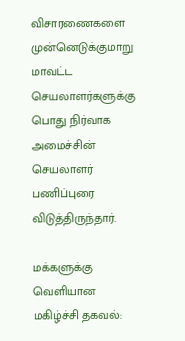விசாரணைகளை முன்னெடுக்குமாறு மாவட்ட செயலாளர்களுக்கு பொது நிர்வாக அமைச்சின் செயலாளர் பணிப்புரை விடுத்திருந்தார்.

மக்களுக்கு வெளியான மகிழ்ச்சி தகவல்: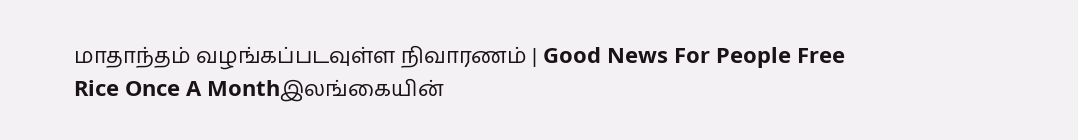மாதாந்தம் வழங்கப்படவுள்ள நிவாரணம் | Good News For People Free Rice Once A Monthஇலங்கையின்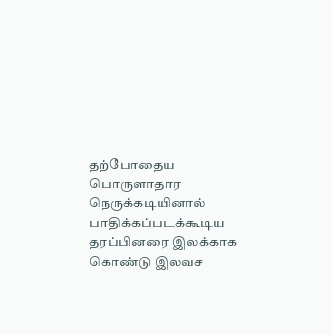தற்போதைய பொருளாதார நெருக்கடியினால் பாதிக்கப்படக்கூடிய தரப்பினரை இலக்காக கொண்டு இலவச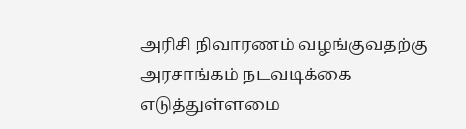அரிசி நிவாரணம் வழங்குவதற்கு அரசாங்கம் நடவடிக்கை எடுத்துள்ளமை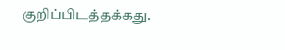குறிப்பிடத்தக்கது.